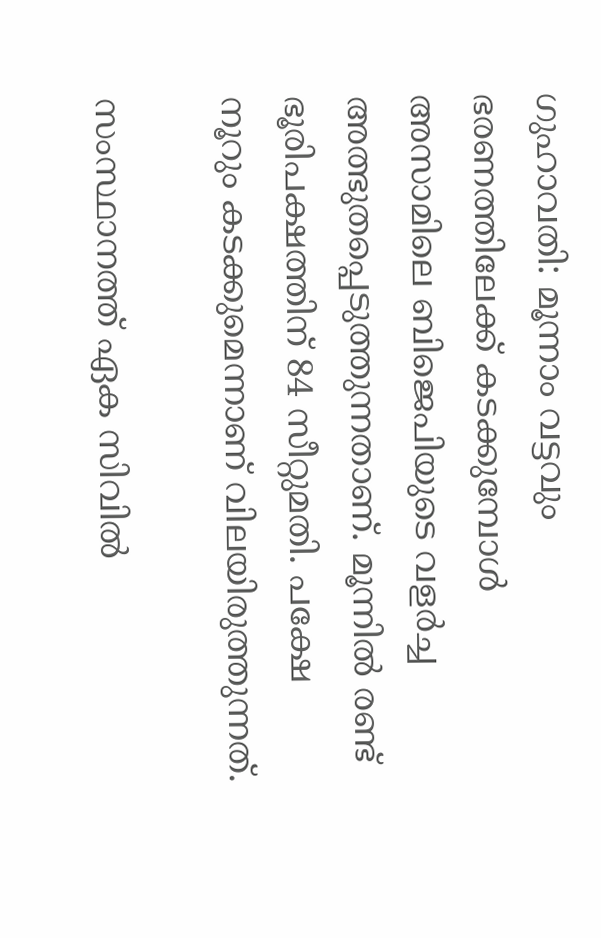ഗുഹാവതി: മൂന്നാം വട്ടവും ഭരണത്തിലേക്ക് കടക്കുമ്പോൾ അസാമിലെ ബിജെപിയുടെ വളർച്ച അത്ഭുതപ്പെടുത്തുന്നതാണ്. മൂന്നിൽ രണ്ട് ഭൂരിപക്ഷത്തിന് 84 സീറ്റുമതി. പക്ഷേ നൂറും കടക്കുമെന്നാണ് വിലയിരുത്തുന്നത്.

സംസ്ഥാനത്ത് ഏക സിവിൽ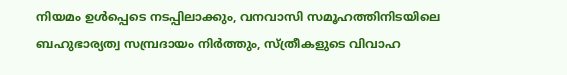നിയമം ഉൾപ്പെടെ നടപ്പിലാക്കും, വനവാസി സമൂഹത്തിനിടയിലെ ബഹുഭാര്യത്വ സമ്പ്രദായം നിർത്തും, സ്ത്രീകളുടെ വിവാഹ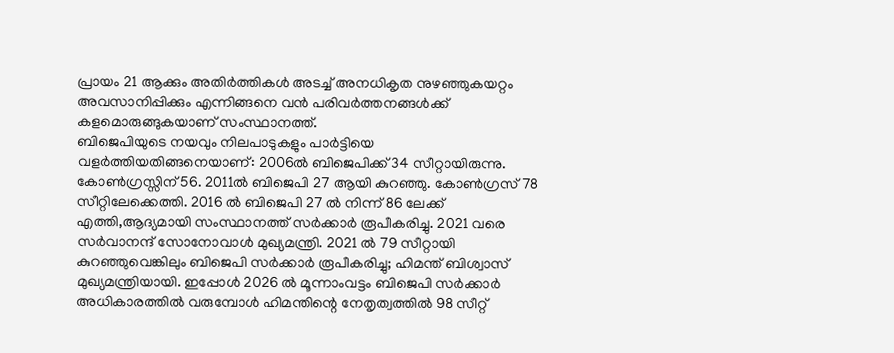പ്രായം 21 ആക്കും അതിർത്തികൾ അടച്ച് അനധികൃത നുഴഞ്ഞുകയറ്റം അവസാനിപ്പിക്കും എന്നിങ്ങനെ വൻ പരിവർത്തനങ്ങൾക്ക് കളമൊരുങ്ങുകയാണ് സംസ്ഥാനത്ത്.
ബിജെപിയുടെ നയവും നിലപാടുകളും പാർട്ടിയെ വളർത്തിയതിങ്ങനെയാണ്: 2006ൽ ബിജെപിക്ക് 34 സീറ്റായിരുന്നു. കോൺഗ്രസ്സിന് 56. 2011ൽ ബിജെപി 27 ആയി കുറഞ്ഞു. കോൺഗ്രസ് 78 സീറ്റിലേക്കെത്തി. 2016 ൽ ബിജെപി 27 ൽ നിന്ന് 86 ലേക്ക് എത്തി,ആദ്യമായി സംസ്ഥാനത്ത് സർക്കാർ രൂപീകരിച്ചു. 2021 വരെ സർവാനന്ദ് സോനോവാൾ മുഖ്യമന്ത്രി. 2021 ൽ 79 സീറ്റായി കുറഞ്ഞുവെങ്കിലും ബിജെപി സർക്കാർ രൂപീകരിച്ചു; ഹിമന്ത് ബിശ്വാസ് മുഖ്യമന്ത്രിയായി. ഇപ്പോൾ 2026 ൽ മൂന്നാംവട്ടം ബിജെപി സർക്കാർ അധികാരത്തിൽ വരുമ്പോൾ ഹിമന്തിന്റെ നേതൃത്വത്തിൽ 98 സീറ്റ്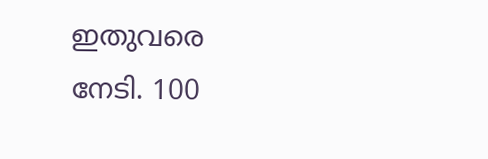ഇതുവരെ നേടി. 100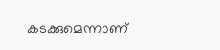കടക്കുമെന്നാണ്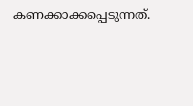കണക്കാക്കപ്പെടുന്നത്.